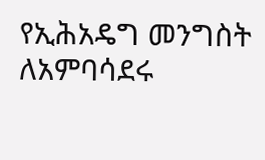የኢሕአዴግ መንግስት ለአምባሳደሩ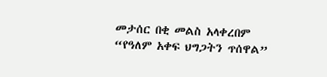መታሰር በቂ መልስ አላቀረበም
“የዓለም አቀፍ ህግጋትን ጥሰዋል”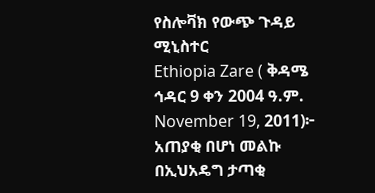የስሎቫክ የውጭ ጉዳይ ሚኒስተር
Ethiopia Zare ( ቅዳሜ ኅዳር 9 ቀን 2004 ዓ.ም. November 19, 2011)፦ አጠያቂ በሆነ መልኩ በኢህአዴግ ታጣቂ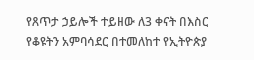የጸጥታ ኃይሎች ተይዘው ለ3 ቀናት በእስር የቆዩትን አምባሳደር በተመለከተ የኢትዮጵያ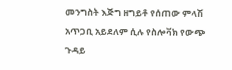መንግስት እጅግ ዘግይቶ የሰጠው ምላሽ አጥጋቢ አይደለም ሲሉ የስሎቫክ የውጭ ጉዳይ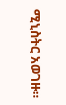ሚኒስትር አወገዙ።